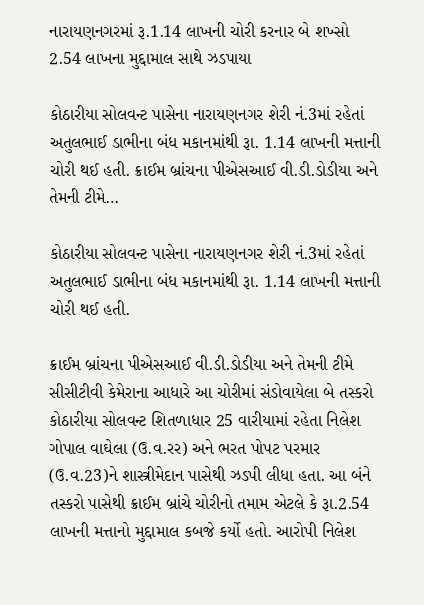નારાયણનગરમાં રૂ.1.14 લાખની ચોરી કરનાર બે શખ્સો 2.54 લાખના મુદ્દામાલ સાથે ઝડપાયા

કોઠારીયા સોલવન્ટ પાસેના નારાયણનગર શેરી નં.3માં રહેતાં અતુલભાઈ ડાભીના બંધ મકાનમાંથી રૂા. 1.14 લાખની મત્તાની ચોરી થઈ હતી. ક્રાઈમ બ્રાંચના પીએસઆઈ વી.ડી.ડોડીયા અને તેમની ટીમે…

કોઠારીયા સોલવન્ટ પાસેના નારાયણનગર શેરી નં.3માં રહેતાં અતુલભાઈ ડાભીના બંધ મકાનમાંથી રૂા. 1.14 લાખની મત્તાની ચોરી થઈ હતી.

ક્રાઈમ બ્રાંચના પીએસઆઈ વી.ડી.ડોડીયા અને તેમની ટીમે સીસીટીવી કેમેરાના આધારે આ ચોરીમાં સંડોવાયેલા બે તસ્કરો કોઠારીયા સોલવન્ટ શિતળાધાર 25 વારીયામાં રહેતા નિલેશ ગોપાલ વાઘેલા (ઉ.વ.રર) અને ભરત પોપટ પરમાર (ઉ.વ.23)ને શાસ્ત્રીમેદાન પાસેથી ઝડપી લીધા હતા. આ બંને તસ્કરો પાસેથી ક્રાઈમ બ્રાંચે ચોરીનો તમામ એટલે કે રૂા.2.54 લાખની મત્તાનો મુદ્દામાલ કબજે કર્યો હતો. આરોપી નિલેશ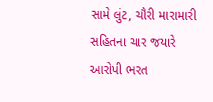સામે લુંટ, ચૌરી મારામારી સહિતના ચાર જયારે આરોપી ભરત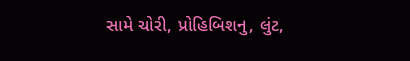સામે ચોરી, પ્રોહિબિશનુ, લુંટ,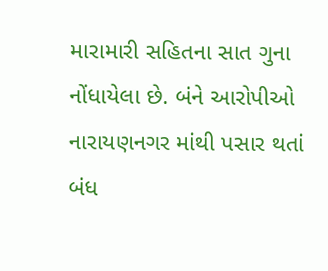મારામારી સહિતના સાત ગુના નોંધાયેલા છે. બંને આરોપીઓ નારાયણનગર માંથી પસાર થતાં બંધ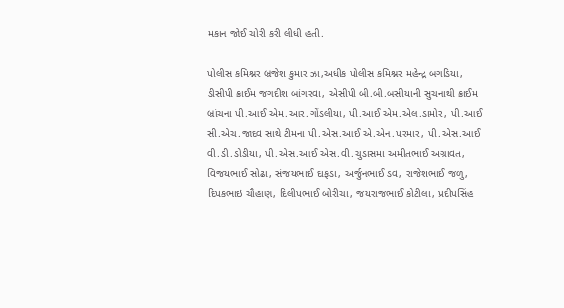મકાન જોઈ ચોરી કરી લીધી હતી.

પોલીસ કમિશ્નર બ્રજેશ કુમાર ઝા,અધીક પોલીસ કમિશ્નર મહેન્દ્ર બગડિયા, ડીસીપી ક્રાઈમ જગદીશ બાંગરવા, એસીપી બી.બી.બસીયાની સુચનાથી ક્રાઈમ બ્રાંચના પી.આઈ એમ.આર.ગોંડલીયા, પી.આઈ એમ.એલ.ડામોર, પી.આઈ સી.એચ.જાદવ સાથે ટીમના પી.એસ.આઈ એ.એન.પરમાર, પી.એસ.આઈ વી.ડી.ડોડીયા, પી.એસ.આઈ એસ.વી.ચુડાસમા અમીતભાઈ અગ્રાવત, વિજયભાઈ સોઢા, સંજયભાઈ દાફડા, અર્જુનભાઈ ડવ, રાજેશભાઈ જળુ, દિપકભાઇ ચૌહાણ, દિલીપભાઈ બોરીચા, જયરાજભાઈ કોટીલા, પ્રદીપસિંહ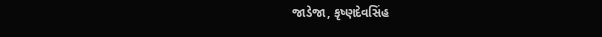જાડેજા, કૃષ્ણદેવસિંહ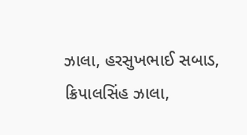ઝાલા, હરસુખભાઈ સબાડ, ક્રિપાલસિંહ ઝાલા,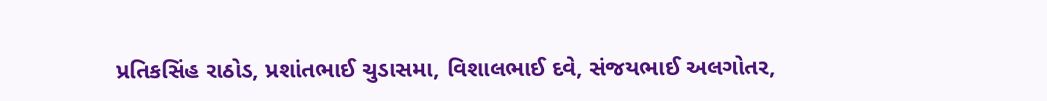પ્રતિકસિંહ રાઠોડ, પ્રશાંતભાઈ ચુડાસમા, વિશાલભાઈ દવે, સંજયભાઈ અલગોતર,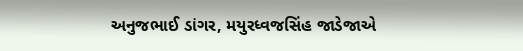અનુજભાઈ ડાંગર, મયુરધ્વજસિંહ જાડેજાએ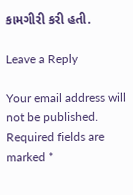કામગીરી કરી હતી.

Leave a Reply

Your email address will not be published. Required fields are marked *